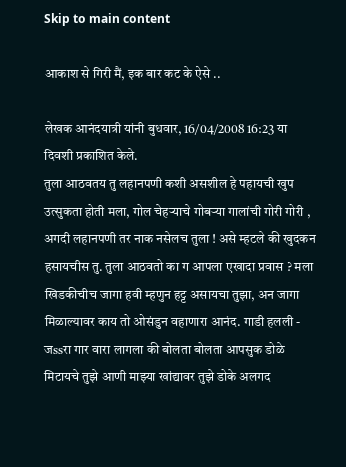Skip to main content

आकाश से गिरी मैं, इक बार कट के ऐसे ..

लेखक आनंदयात्री यांनी बुधवार, 16/04/2008 16:23 या दिवशी प्रकाशित केले.
तुला आठवतय तु लहानपणी कशी असशील हे पहायची खुप उत्सुकता होती मला, गोल चेहर्‍याचे गोबर्‍या गालांची गोरी गोरी , अगदी लहानपणी तर नाक नसेलच तुला ! असे म्हटले की खुदकन हसायचीस तु. तुला आठवतो का ग आपला एखादा प्रवास ? मला खिडकीचीच जागा हवी म्हणुन हट्ट असायचा तुझा, अन जागा मिळाल्यावर काय तो ओसंडुन वहाणारा आनंद. गाडी हलली - जssरा गार वारा लागला की बोलता बोलता आपसुक डोळे मिटायचे तुझे आणी माझ्या खांद्यावर तुझे डोके अलगद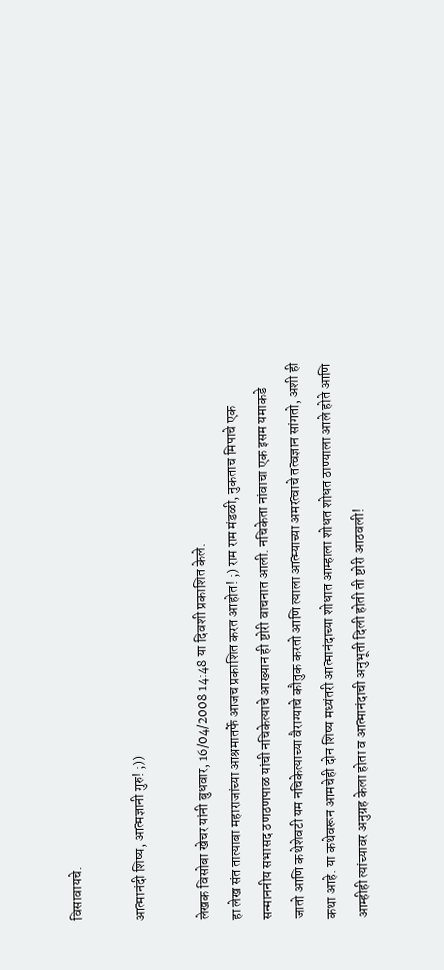विसावायचे.

आत्मानंदी शिष्य, आत्मज्ञानी गुरु! ;))

लेखक विसोबा खेचर यांनी बुधवार, 16/04/2008 14:48 या दिवशी प्रकाशित केले.
हा लेख संत तात्याबा महाराजांच्या आश्रमातर्फे आजच प्रकाशित करत आहोत! ;) राम राम मंडळी, नुकताच मिपाचे एक सन्माननीय सभासद ठणठणपाळ यांची नचिकेत्याचे आख्यान ही ष्टोरी वाचनात आली. नचिकेता नांवाचा एक इसम यमाकडे जातो आणि कथेशेवटी यम नचिकेत्याच्या वैराग्याचे कौतुक करतो आणि त्याला आत्म्याच्या अमरत्वाचे तत्वज्ञान सांगतो, अशी ही कथा आहे. या कथेवरून आमचेही दोन शिष्य मध्यंतरी आत्मानंदाच्या शोधात आम्हाला शोधत शोधत ठाण्याला आले होते आणि आम्हीही त्यांच्यावर अनुग्रह केला होता व आत्मानंदाची अनुभूती दिली होती ती ष्टोरी आठवली!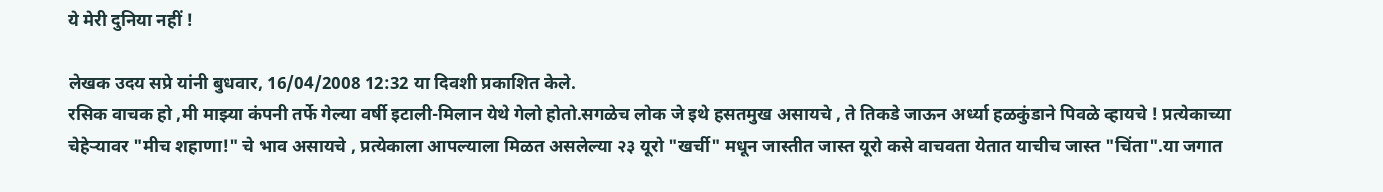ये मेरी दुनिया नहीं !

लेखक उदय सप्रे यांनी बुधवार, 16/04/2008 12:32 या दिवशी प्रकाशित केले.
रसिक वाचक हो ,मी माझ्या कंपनी तर्फे गेल्या वर्षी इटाली-मिलान येथे गेलो होतो.सगळेच लोक जे इथे हसतमुख असायचे , ते तिकडे जाऊन अर्ध्या हळकुंडाने पिवळे व्हायचे ! प्रत्येकाच्या चेहेर्‍यावर "मीच शहाणा!" चे भाव असायचे , प्रत्येकाला आपल्याला मिळत असलेल्या २३ यूरो "खर्ची" मधून जास्तीत जास्त यूरो कसे वाचवता येतात याचीच जास्त "चिंता".या जगात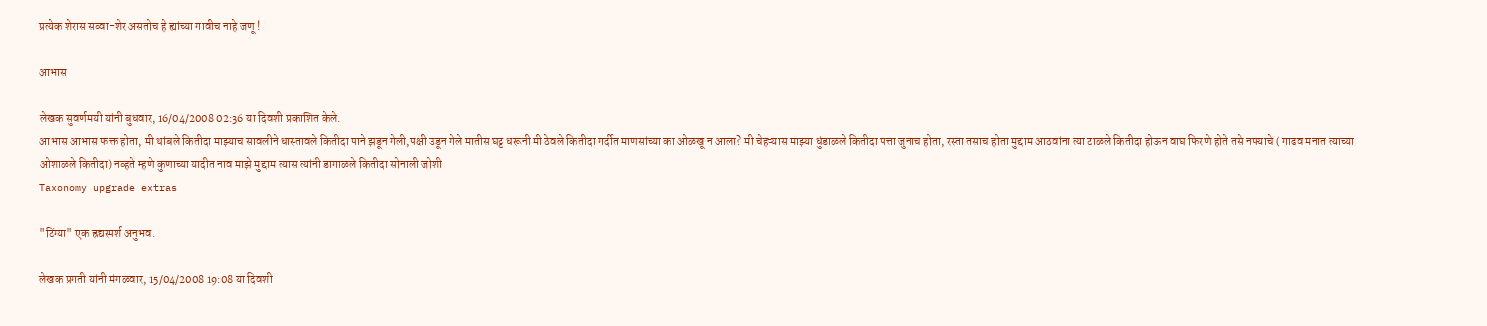प्रत्येक शेरास सव्वा-शेर असतोच हे ह्यांच्या गावीच नाहे जणू !

आभास

लेखक सुवर्णमयी यांनी बुधवार, 16/04/2008 02:36 या दिवशी प्रकाशित केले.
आभास आभास फक्त होता, मी थांबले कितीदा माझ्याच सावलीने धास्तावले कितीदा पाने झडून गेली,पक्षी उडून गेले मातीस घट्ट धरूनी मी ठेवले कितीदा गर्दीत माणसांच्या का ओळखू न आला? मी चेहऱ्यास माझ्या धुंडाळले कितीदा पत्ता जुनाच होता, रस्ता तसाच होता मुद्दाम आठवांना त्या टाळले कितीदा होऊन वाघ फिरणे होते तसे नफ्याचे ( गाढव मनात त्याच्या ओशाळले कितीदा) नव्हते म्हणे कुणाच्या यादीत नाव माझे मुद्दाम त्यास त्यांनी डागाळले कितीदा सोनाली जोशी
Taxonomy upgrade extras

"टिंग्या" एक ह्रद्यस्पर्श अनुभव.

लेखक प्रगती यांनी मंगळवार, 15/04/2008 19:08 या दिवशी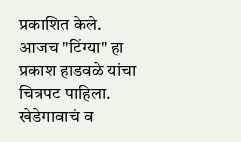प्रकाशित केले.
आजच "टिंग्या" हा प्रकाश हाडवळे यांचा चित्रपट पाहिला. खेडेगावाचं व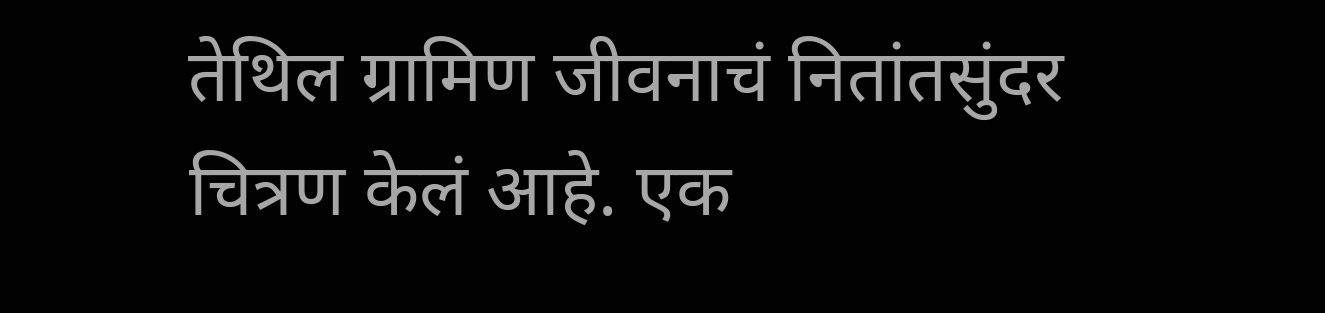तेथिल ग्रामिण जीवनाचं नितांतसुंदर चित्रण केलं आहे. एक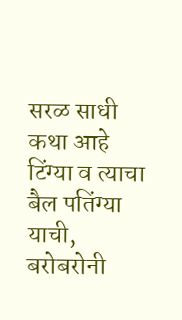सरळ साधी कथा आहे टिंग्या व त्याचा बैल पतिंग्या याची, बरोबरोनी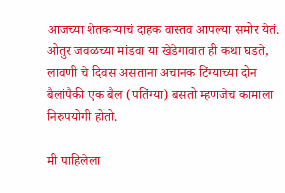आजच्या शेतकर्‍याचं दाहक वास्तव आपल्या समोर येतं. ओतुर जवळच्या मांडवा या खेडेगावात ही कथा घडते, लावणी चे दिवस असताना अचानक टिंग्याच्या दोन बैलांपैकी एक बैल (पतिंग्या) बसतो म्हणजेच कामाला निरुपयोगी होतो.

मी पाहिलेला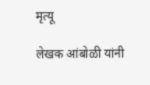मृत्यू

लेखक आंबोळी यांनी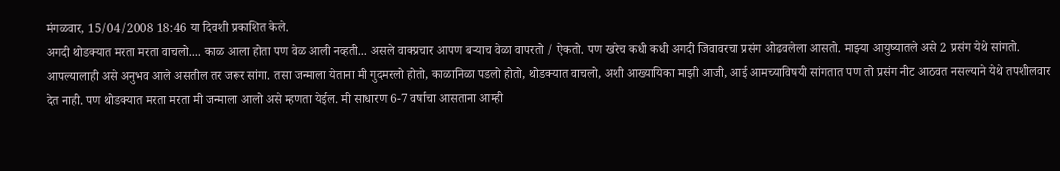मंगळवार, 15/04/2008 18:46 या दिवशी प्रकाशित केले.
अगदी थोडक्यात मरता मरता वाचलो.... काळ आला होता पण वेळ आली नव्हती... असले वाक्प्रचार आपण बर्‍याच वेळा वापरतो / ऐकतो. पण खरेच कधी कधी अगदी जिवावरचा प्रसंग ओढवलेला आसतो. माझ्या आयुष्यातले असे 2 प्रसंग येथे सांगतो. आपल्यालाही असे अनुभव आले असतील तर जरूर सांगा. तसा जन्माला येताना मी गुदमरलो होतो, काळानिळा पडलो होतो, थोडक्यात वाचलो, अशी आख्यायिका माझी आजी, आई आमच्याविषयी सांगतात पण तो प्रसंग नीट आठवत नसल्याने येथे तपशीलवार देत नाही. पण थोडक्यात मरता मरता मी जन्माला आलो असे म्हणता येईल. मी साधारण 6-7 वर्षाचा आसताना आम्ही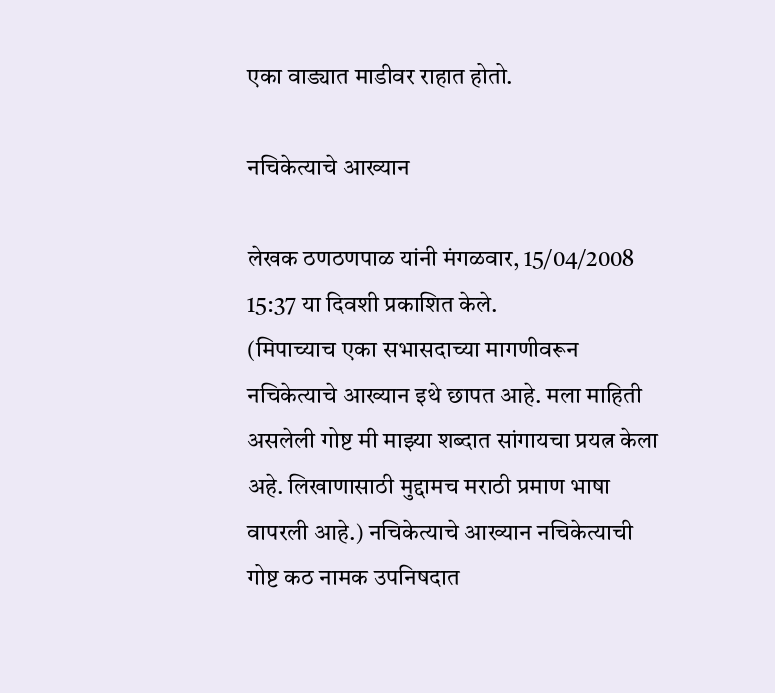एका वाड्यात माडीवर राहात होतो.

नचिकेत्याचे आख्यान

लेखक ठणठणपाळ यांनी मंगळवार, 15/04/2008 15:37 या दिवशी प्रकाशित केले.
(मिपाच्याच एका सभासदाच्या मागणीवरून नचिकेत्याचे आख्यान इथे छापत आहे. मला माहिती असलेली गोष्ट मी माझ्या शब्दात सांगायचा प्रयत्न केला अहे. लिखाणासाठी मुद्दामच मराठी प्रमाण भाषा वापरली आहे.) नचिकेत्याचे आख्यान नचिकेत्याची गोष्ट कठ नामक उपनिषदात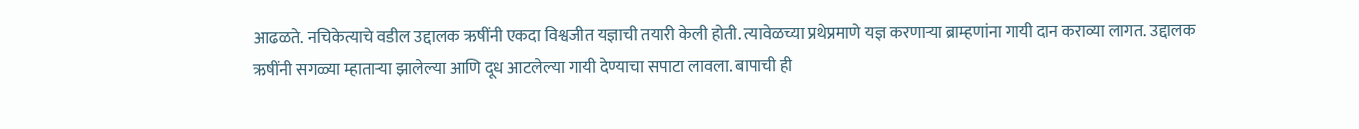आढळते. नचिकेत्याचे वडील उद्दालक ऋषींनी एकदा विश्वजीत यज्ञाची तयारी केली होती. त्यावेळच्या प्रथेप्रमाणे यज्ञ करणार्‍या ब्राम्हणांना गायी दान कराव्या लागत. उद्दालक ऋषींनी सगळ्या म्हातार्‍या झालेल्या आणि दूध आटलेल्या गायी देण्याचा सपाटा लावला. बापाची ही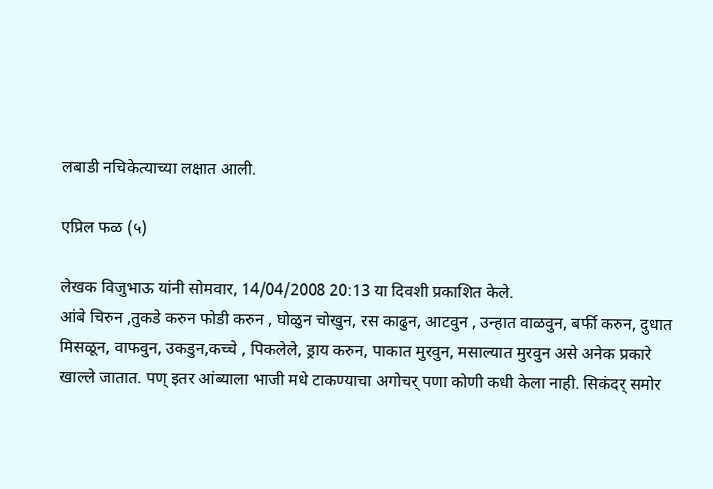लबाडी नचिकेत्याच्या लक्षात आली.

एप्रिल फळ (५)

लेखक विजुभाऊ यांनी सोमवार, 14/04/2008 20:13 या दिवशी प्रकाशित केले.
आंबे चिरुन ,तुकडे करुन फोडी करुन , घोळुन चोखुन, रस काढुन, आटवुन , उन्हात वाळवुन, बर्फी करुन, दुधात मिसळून, वाफवुन, उकडुन,कच्चे , पिकलेले, ड्राय करुन, पाकात मुरवुन, मसाल्यात मुरवुन असे अनेक प्रकारे खाल्ले जातात. पण् इतर आंब्याला भाजी मधे टाकण्याचा अगोचर् पणा कोणी कधी केला नाही. सिकंदर् समोर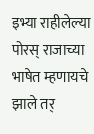इभ्या राहीलेल्या पोरस् राजाच्या भाषेत म्हणायचे झाले तर्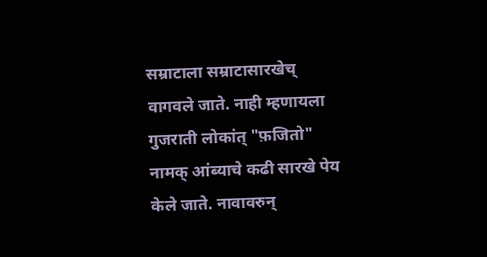सम्राटाला सम्राटासारखेच् वागवले जाते. नाही म्हणायला गुजराती लोकांत् "फ़जितो" नामक् आंब्याचे कढी सारखे पेय केले जाते. नावावरुन्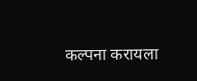कल्पना करायला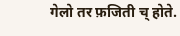गेलो तर फ़जिती च् होते.